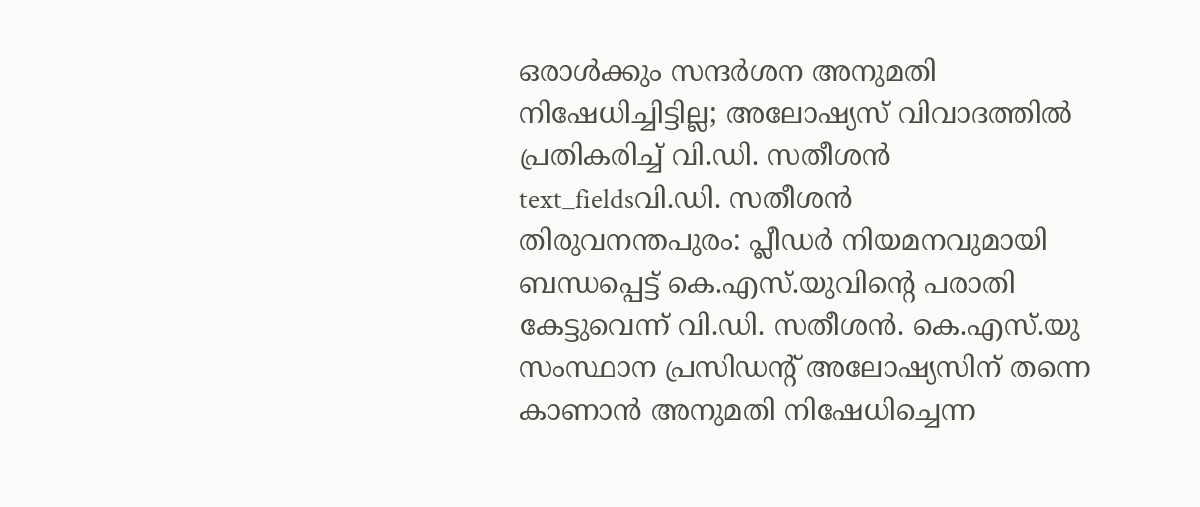ഒരാൾക്കും സന്ദർശന അനുമതി നിഷേധിച്ചിട്ടില്ല; അലോഷ്യസ് വിവാദത്തിൽ പ്രതികരിച്ച് വി.ഡി. സതീശൻ
text_fieldsവി.ഡി. സതീശൻ
തിരുവനന്തപുരം: പ്ലീഡർ നിയമനവുമായി ബന്ധപ്പെട്ട് കെ.എസ്.യുവിന്റെ പരാതി കേട്ടുവെന്ന് വി.ഡി. സതീശൻ. കെ.എസ്.യു സംസ്ഥാന പ്രസിഡന്റ് അലോഷ്യസിന് തന്നെ കാണാൻ അനുമതി നിഷേധിച്ചെന്ന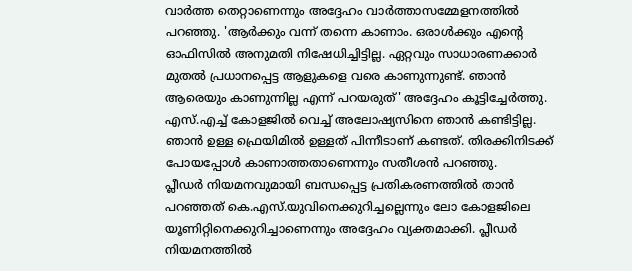വാർത്ത തെറ്റാണെന്നും അദ്ദേഹം വാർത്താസമ്മേളനത്തിൽ പറഞ്ഞു. 'ആർക്കും വന്ന് തന്നെ കാണാം. ഒരാൾക്കും എന്റെ ഓഫിസിൽ അനുമതി നിഷേധിച്ചിട്ടില്ല. ഏറ്റവും സാധാരണക്കാർ മുതൽ പ്രധാനപ്പെട്ട ആളുകളെ വരെ കാണുന്നുണ്ട്. ഞാൻ ആരെയും കാണുന്നില്ല എന്ന് പറയരുത്' അദ്ദേഹം കൂട്ടിച്ചേർത്തു.
എസ്.എച്ച് കോളജിൽ വെച്ച് അലോഷ്യസിനെ ഞാൻ കണ്ടിട്ടില്ല. ഞാൻ ഉള്ള ഫ്രെയിമിൽ ഉള്ളത് പിന്നീടാണ് കണ്ടത്. തിരക്കിനിടക്ക് പോയപ്പോൾ കാണാത്തതാണെന്നും സതീശൻ പറഞ്ഞു.
പ്ലീഡർ നിയമനവുമായി ബന്ധപ്പെട്ട പ്രതികരണത്തിൽ താൻ പറഞ്ഞത് കെ.എസ്.യുവിനെക്കുറിച്ചല്ലെന്നും ലോ കോളജിലെ യൂണിറ്റിനെക്കുറിച്ചാണെന്നും അദ്ദേഹം വ്യക്തമാക്കി. പ്ലീഡർ നിയമനത്തിൽ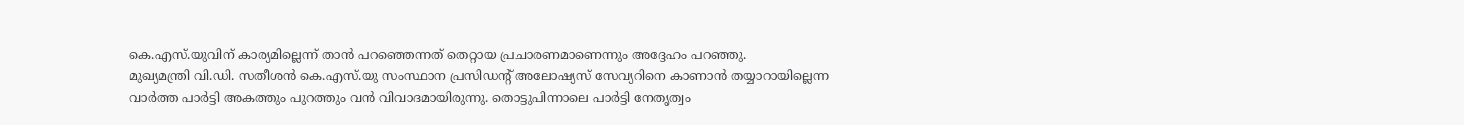കെ.എസ്.യുവിന് കാര്യമില്ലെന്ന് താൻ പറഞ്ഞെന്നത് തെറ്റായ പ്രചാരണമാണെന്നും അദ്ദേഹം പറഞ്ഞു.
മുഖ്യമന്ത്രി വി.ഡി. സതീശൻ കെ.എസ്.യു സംസ്ഥാന പ്രസിഡന്റ് അലോഷ്യസ് സേവ്യറിനെ കാണാൻ തയ്യാറായില്ലെന്ന വാർത്ത പാർട്ടി അകത്തും പുറത്തും വൻ വിവാദമായിരുന്നു. തൊട്ടുപിന്നാലെ പാർട്ടി നേതൃത്വം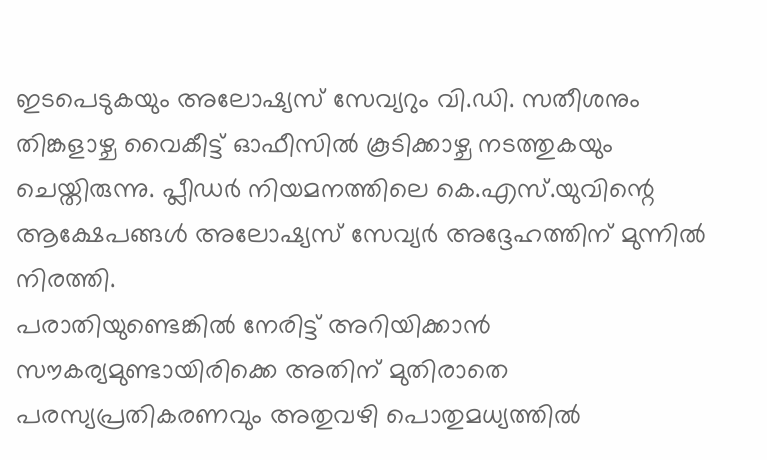ഇടപെടുകയും അലോഷ്യസ് സേവ്യറും വി.ഡി. സതീശനും തിങ്കളാഴ്ച വൈകീട്ട് ഓഫീസിൽ കൂടിക്കാഴ്ച നടത്തുകയും ചെയ്തിരുന്നു. പ്ലീഡർ നിയമനത്തിലെ കെ.എസ്.യുവിന്റെ ആക്ഷേപങ്ങൾ അലോഷ്യസ് സേവ്യർ അദ്ദേഹത്തിന് മുന്നിൽ നിരത്തി.
പരാതിയുണ്ടെങ്കിൽ നേരിട്ട് അറിയിക്കാൻ സൗകര്യമുണ്ടായിരിക്കെ അതിന് മുതിരാതെ പരസ്യപ്രതികരണവും അതുവഴി പൊതുമധ്യത്തിൽ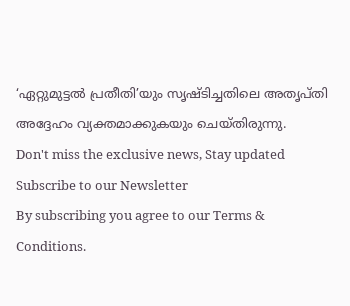‘ഏറ്റുമുട്ടൽ പ്രതീതി’യും സൃഷ്ടിച്ചതിലെ അതൃപ്തി അദ്ദേഹം വ്യക്തമാക്കുകയും ചെയ്തിരുന്നു.
Don't miss the exclusive news, Stay updated
Subscribe to our Newsletter
By subscribing you agree to our Terms & Conditions.